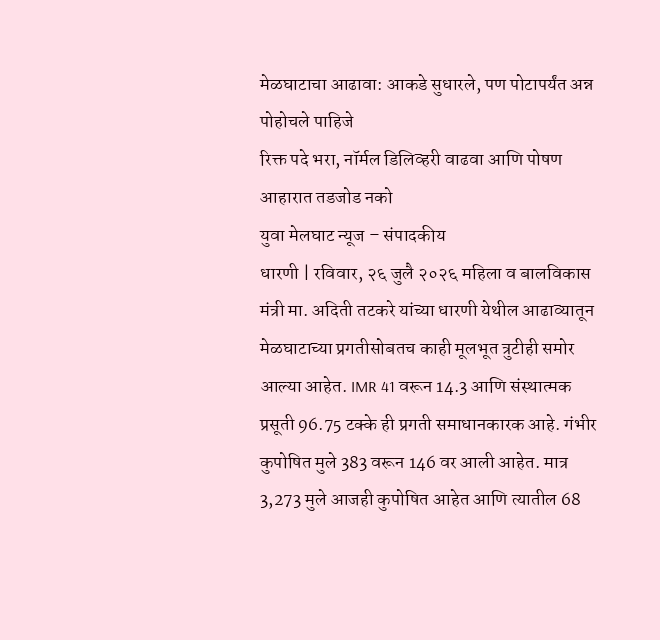मेळघाटाचा आढावा: आकडे सुधारले, पण पोटापर्यंत अन्न पोहोचले पाहिजे
रिक्त पदे भरा, नॉर्मल डिलिव्हरी वाढवा आणि पोषण आहारात तडजोड नको
युवा मेलघाट न्यूज – संपादकीय
धारणी | रविवार, २६ जुलै २०२६ महिला व बालविकास मंत्री मा. अदिती तटकरे यांच्या धारणी येथील आढाव्यातून मेळघाटाच्या प्रगतीसोबतच काही मूलभूत त्रुटीही समोर आल्या आहेत. IMR 41 वरून 14.3 आणि संस्थात्मक प्रसूती 96.75 टक्के ही प्रगती समाधानकारक आहे. गंभीर कुपोषित मुले 383 वरून 146 वर आली आहेत. मात्र 3,273 मुले आजही कुपोषित आहेत आणि त्यातील 68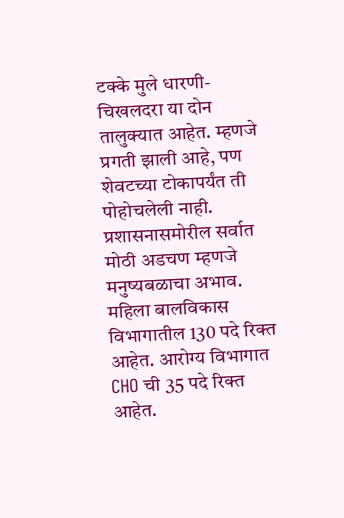टक्के मुले धारणी-चिखलदरा या दोन तालुक्यात आहेत. म्हणजे प्रगती झाली आहे, पण शेवटच्या टोकापर्यंत ती पोहोचलेली नाही.
प्रशासनासमोरील सर्वात मोठी अडचण म्हणजे मनुष्यबळाचा अभाव. महिला बालविकास विभागातील 130 पदे रिक्त आहेत. आरोग्य विभागात CHO ची 35 पदे रिक्त आहेत.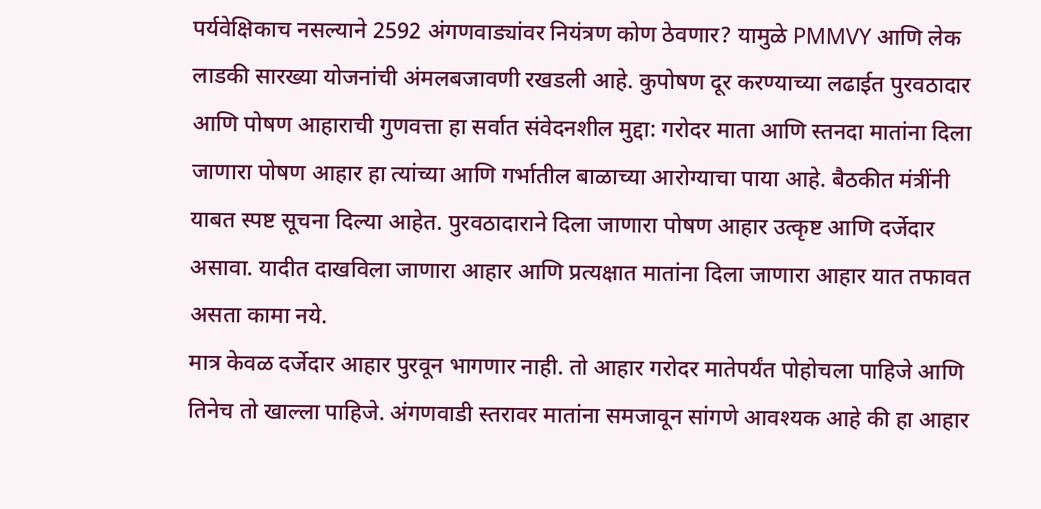पर्यवेक्षिकाच नसल्याने 2592 अंगणवाड्यांवर नियंत्रण कोण ठेवणार? यामुळे PMMVY आणि लेक लाडकी सारख्या योजनांची अंमलबजावणी रखडली आहे. कुपोषण दूर करण्याच्या लढाईत पुरवठादार आणि पोषण आहाराची गुणवत्ता हा सर्वात संवेदनशील मुद्दा: गरोदर माता आणि स्तनदा मातांना दिला जाणारा पोषण आहार हा त्यांच्या आणि गर्भातील बाळाच्या आरोग्याचा पाया आहे. बैठकीत मंत्रींनी याबत स्पष्ट सूचना दिल्या आहेत. पुरवठादाराने दिला जाणारा पोषण आहार उत्कृष्ट आणि दर्जेदार असावा. यादीत दाखविला जाणारा आहार आणि प्रत्यक्षात मातांना दिला जाणारा आहार यात तफावत असता कामा नये.
मात्र केवळ दर्जेदार आहार पुरवून भागणार नाही. तो आहार गरोदर मातेपर्यंत पोहोचला पाहिजे आणि तिनेच तो खाल्ला पाहिजे. अंगणवाडी स्तरावर मातांना समजावून सांगणे आवश्यक आहे की हा आहार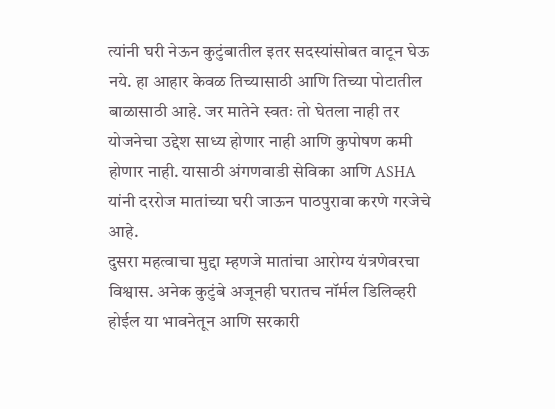त्यांनी घरी नेऊन कुटुंबातील इतर सदस्यांसोबत वाटून घेऊ नये. हा आहार केवळ तिच्यासाठी आणि तिच्या पोटातील बाळासाठी आहे. जर मातेने स्वतः तो घेतला नाही तर योजनेचा उद्देश साध्य होणार नाही आणि कुपोषण कमी होणार नाही. यासाठी अंगणवाडी सेविका आणि ASHA यांनी दररोज मातांच्या घरी जाऊन पाठपुरावा करणे गरजेचे आहे.
दुसरा महत्वाचा मुद्दा म्हणजे मातांचा आरोग्य यंत्रणेवरचा विश्वास. अनेक कुटुंबे अजूनही घरातच नॉर्मल डिलिव्हरी होईल या भावनेतून आणि सरकारी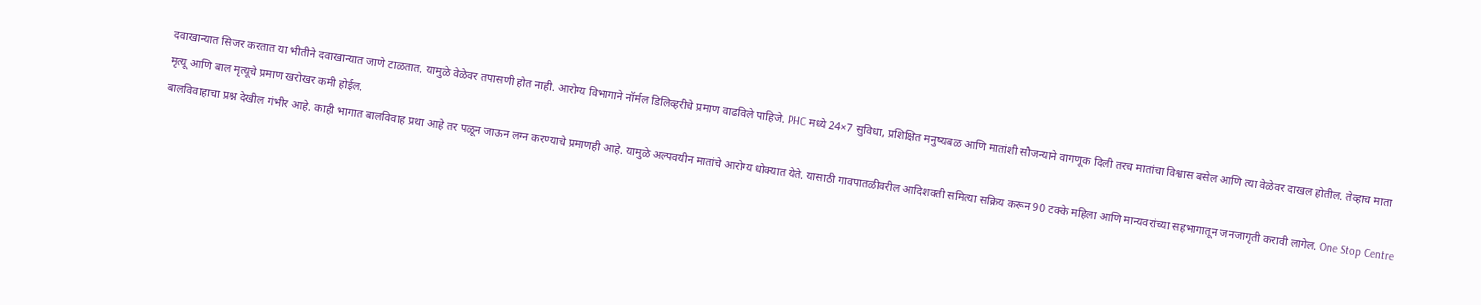दवाखान्यात सिजर करतात या भीतीने दवाखान्यात जाणे टाळतात. यामुळे वेळेवर तपासणी होत नाही. आरोग्य विभागाने नॉर्मल डिलिव्हरीचे प्रमाण वाढविले पाहिजे. PHC मध्ये 24×7 सुविधा, प्रशिक्षित मनुष्यबळ आणि मातांशी सौजन्याने वागणूक दिली तरच मातांचा विश्वास बसेल आणि त्या वेळेवर दाखल होतील. तेव्हाच माता मृत्यू आणि बाल मृत्यूचे प्रमाण खरोखर कमी होईल.
बालविवाहाचा प्रश्न देखील गंभीर आहे. काही भागात बालविवाह प्रथा आहे तर पळून जाऊन लग्न करण्याचे प्रमाणही आहे. यामुळे अल्पवयीन मातांचे आरोग्य धोक्यात येते. यासाठी गावपातळीवरील आदिशक्ती समित्या सक्रिय करून 90 टक्के महिला आणि मान्यवरांच्या सहभागातून जनजागृती करावी लागेल. One Stop Centre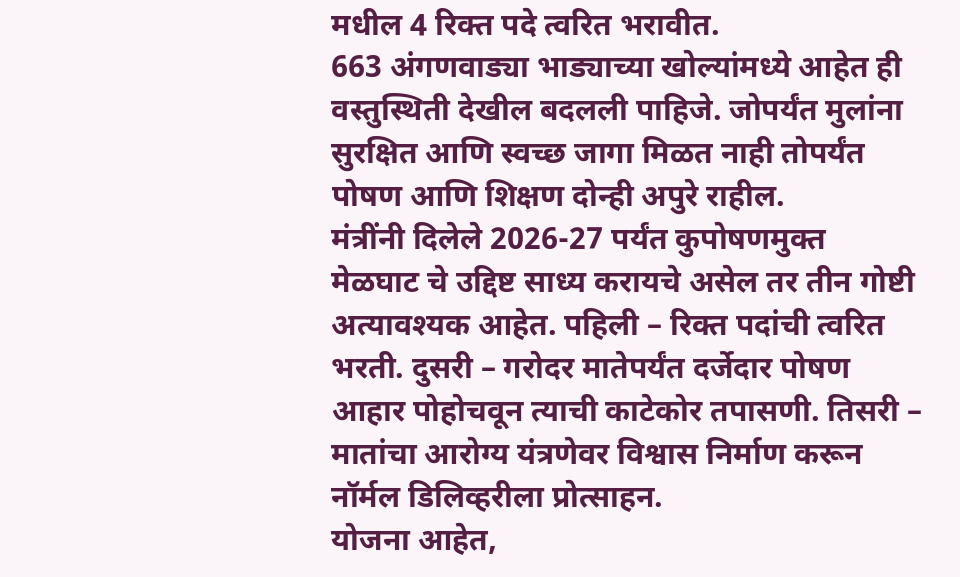मधील 4 रिक्त पदे त्वरित भरावीत.
663 अंगणवाड्या भाड्याच्या खोल्यांमध्ये आहेत ही वस्तुस्थिती देखील बदलली पाहिजे. जोपर्यंत मुलांना सुरक्षित आणि स्वच्छ जागा मिळत नाही तोपर्यंत पोषण आणि शिक्षण दोन्ही अपुरे राहील.
मंत्रींनी दिलेले 2026-27 पर्यंत कुपोषणमुक्त मेळघाट चे उद्दिष्ट साध्य करायचे असेल तर तीन गोष्टी अत्यावश्यक आहेत. पहिली – रिक्त पदांची त्वरित भरती. दुसरी – गरोदर मातेपर्यंत दर्जेदार पोषण आहार पोहोचवून त्याची काटेकोर तपासणी. तिसरी – मातांचा आरोग्य यंत्रणेवर विश्वास निर्माण करून नॉर्मल डिलिव्हरीला प्रोत्साहन.
योजना आहेत,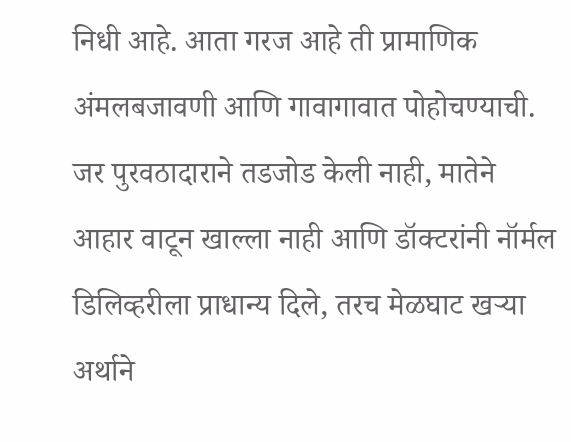निधी आहे. आता गरज आहे ती प्रामाणिक अंमलबजावणी आणि गावागावात पोहोचण्याची. जर पुरवठादाराने तडजोड केली नाही, मातेने आहार वाटून खाल्ला नाही आणि डॉक्टरांनी नॉर्मल डिलिव्हरीला प्राधान्य दिले, तरच मेळघाट खऱ्या अर्थाने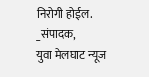निरोगी होईल.
_संपादक,
युवा मेलघाट न्यूज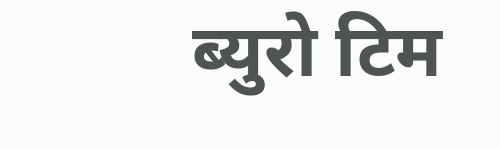ब्युरो टिम